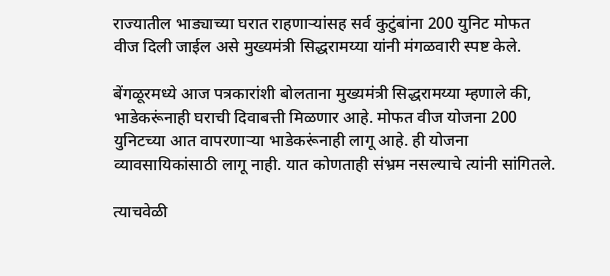राज्यातील भाड्याच्या घरात राहणाऱ्यांसह सर्व कुटुंबांना 200 युनिट मोफत वीज दिली जाईल असे मुख्यमंत्री सिद्धरामय्या यांनी मंगळवारी स्पष्ट केले.

बेंगळूरमध्ये आज पत्रकारांशी बोलताना मुख्यमंत्री सिद्धरामय्या म्हणाले की, भाडेकरूंनाही घराची दिवाबत्ती मिळणार आहे. मोफत वीज योजना 200 युनिटच्या आत वापरणाऱ्या भाडेकरूंनाही लागू आहे. ही योजना व्यावसायिकांसाठी लागू नाही. यात कोणताही संभ्रम नसल्याचे त्यांनी सांगितले.

त्याचवेळी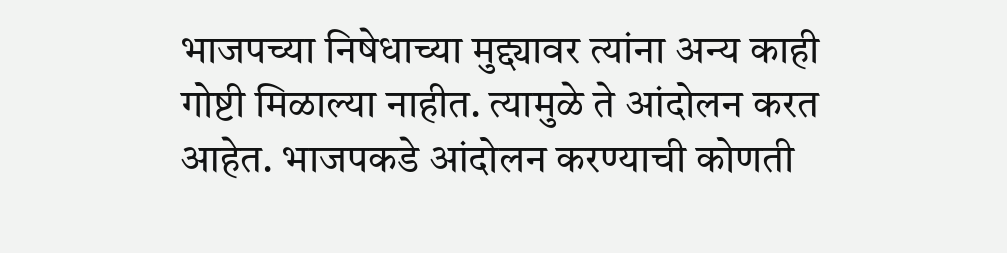भाजपच्या निषेधाच्या मुद्द्यावर त्यांना अन्य काही गोष्टी मिळाल्या नाहीत. त्यामुळे ते आंदोलन करत आहेत. भाजपकडे आंदोलन करण्याची कोणती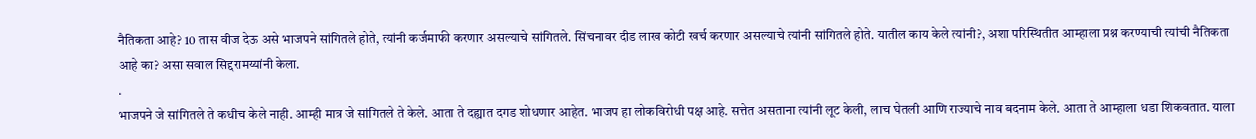नैतिकता आहे? 10 तास वीज देऊ असे भाजपने सांगितले होते, त्यांनी कर्जमाफी करणार असल्याचे सांगितले. सिंचनावर दीड लाख कोटी खर्च करणार असल्याचे त्यांनी सांगितले होते. यातील काय केले त्यांनी?, अशा परिस्थितीत आम्हाला प्रश्न करण्याची त्यांची नैतिकता आहे का? असा सवाल सिद्दरामय्यांनी केला.
.
भाजपने जे सांगितले ते कधीच केले नाही. आम्ही मात्र जे सांगितले ते केले. आता ते दह्यात दगड शोधणार आहेत. भाजप हा लोकविरोधी पक्ष आहे. सत्तेत असताना त्यांनी लूट केली, लाच घेतली आणि राज्याचे नाव बदनाम केले. आता ते आम्हाला धडा शिकवतात. याला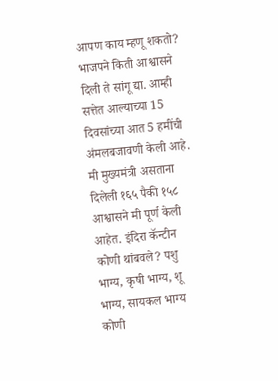आपण काय म्हणू शकतो?
भाजपने किती आश्वासने दिली ते सांगू द्या. आम्ही सत्तेत आल्याच्या 15 दिवसांच्या आत 5 हमींची अंमलबजावणी केली आहे. मी मुख्यमंत्री असताना दिलेली १६५ पैकी १५८ आश्वासने मी पूर्ण केली आहेत. इंदिरा कॅन्टीन कोणी थांबवले? पशु भाग्य, कृषी भाग्य, शू भाग्य, सायकल भाग्य कोणी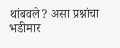थांबवले? असा प्रश्नांचा भडीमार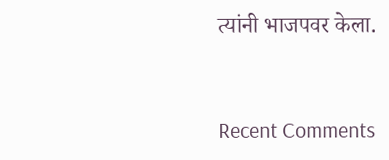त्यांनी भाजपवर केला.


Recent Comments